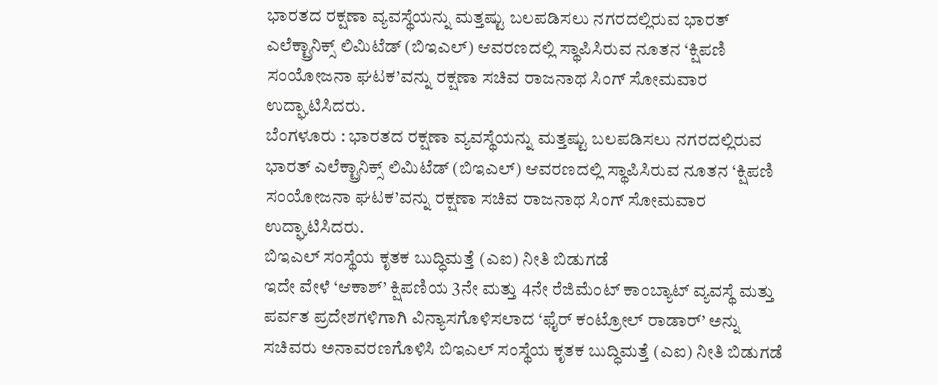ಭಾರತದ ರಕ್ಷಣಾ ವ್ಯವಸ್ಥೆಯನ್ನು ಮತ್ತಷ್ಟು ಬಲಪಡಿಸಲು ನಗರದಲ್ಲಿರುವ ಭಾರತ್ ಎಲೆಕ್ಟ್ರಾನಿಕ್ಸ್ ಲಿಮಿಟೆಡ್ (ಬಿಇಎಲ್) ಆವರಣದಲ್ಲಿ ಸ್ಥಾಪಿಸಿರುವ ನೂತನ ‘ಕ್ಷಿಪಣಿ ಸಂಯೋಜನಾ ಘಟಕ’ವನ್ನು ರಕ್ಷಣಾ ಸಚಿವ ರಾಜನಾಥ ಸಿಂಗ್ ಸೋಮವಾರ ಉದ್ಘಾಟಿಸಿದರು.
ಬೆಂಗಳೂರು : ಭಾರತದ ರಕ್ಷಣಾ ವ್ಯವಸ್ಥೆಯನ್ನು ಮತ್ತಷ್ಟು ಬಲಪಡಿಸಲು ನಗರದಲ್ಲಿರುವ ಭಾರತ್ ಎಲೆಕ್ಟ್ರಾನಿಕ್ಸ್ ಲಿಮಿಟೆಡ್ (ಬಿಇಎಲ್) ಆವರಣದಲ್ಲಿ ಸ್ಥಾಪಿಸಿರುವ ನೂತನ ‘ಕ್ಷಿಪಣಿ ಸಂಯೋಜನಾ ಘಟಕ’ವನ್ನು ರಕ್ಷಣಾ ಸಚಿವ ರಾಜನಾಥ ಸಿಂಗ್ ಸೋಮವಾರ ಉದ್ಘಾಟಿಸಿದರು.
ಬಿಇಎಲ್ ಸಂಸ್ಥೆಯ ಕೃತಕ ಬುದ್ಧಿಮತ್ತೆ (ಎಐ) ನೀತಿ ಬಿಡುಗಡೆ
ಇದೇ ವೇಳೆ ‘ಆಕಾಶ್’ ಕ್ಷಿಪಣಿಯ 3ನೇ ಮತ್ತು 4ನೇ ರೆಜಿಮೆಂಟ್ ಕಾಂಬ್ಯಾಟ್ ವ್ಯವಸ್ಥೆ ಮತ್ತು ಪರ್ವತ ಪ್ರದೇಶಗಳಿಗಾಗಿ ವಿನ್ಯಾಸಗೊಳಿಸಲಾದ ‘ಫೈರ್ ಕಂಟ್ರೋಲ್ ರಾಡಾರ್’ ಅನ್ನು ಸಚಿವರು ಅನಾವರಣಗೊಳಿಸಿ ಬಿಇಎಲ್ ಸಂಸ್ಥೆಯ ಕೃತಕ ಬುದ್ಧಿಮತ್ತೆ (ಎಐ) ನೀತಿ ಬಿಡುಗಡೆ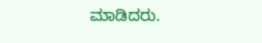ಮಾಡಿದರು.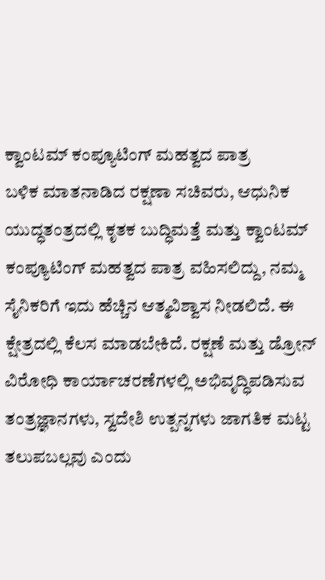ಕ್ವಾಂಟಮ್ ಕಂಪ್ಯೂಟಿಂಗ್ ಮಹತ್ವದ ಪಾತ್ರ
ಬಳಿಕ ಮಾತನಾಡಿದ ರಕ್ಷಣಾ ಸಚಿವರು, ಆಧುನಿಕ ಯುದ್ಧತಂತ್ರದಲ್ಲಿ ಕೃತಕ ಬುದ್ಧಿಮತ್ತೆ ಮತ್ತು ಕ್ವಾಂಟಮ್ ಕಂಪ್ಯೂಟಿಂಗ್ ಮಹತ್ವದ ಪಾತ್ರ ವಹಿಸಲಿದ್ದು, ನಮ್ಮ ಸೈನಿಕರಿಗೆ ಇದು ಹೆಚ್ಚಿನ ಆತ್ಮವಿಶ್ವಾಸ ನೀಡಲಿದೆ. ಈ ಕ್ಷೇತ್ರದಲ್ಲಿ ಕೆಲಸ ಮಾಡಬೇಕಿದೆ. ರಕ್ಷಣೆ ಮತ್ತು ಡ್ರೋನ್ ವಿರೋಧಿ ಕಾರ್ಯಾಚರಣೆಗಳಲ್ಲಿ ಅಭಿವೃದ್ಧಿಪಡಿಸುವ ತಂತ್ರಜ್ಞಾನಗಳು, ಸ್ವದೇಶಿ ಉತ್ಪನ್ನಗಳು ಜಾಗತಿಕ ಮಟ್ಟ ತಲುಪಬಲ್ಲವು ಎಂದು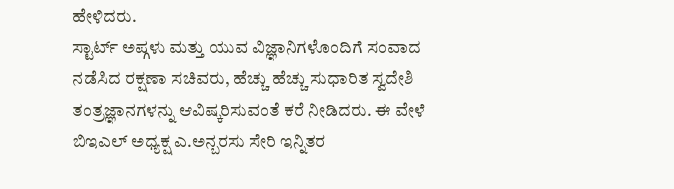ಹೇಳಿದರು.
ಸ್ಟಾರ್ಟ್ ಅಪ್ಗಳು ಮತ್ತು ಯುವ ವಿಜ್ಞಾನಿಗಳೊಂದಿಗೆ ಸಂವಾದ ನಡೆಸಿದ ರಕ್ಷಣಾ ಸಚಿವರು, ಹೆಚ್ಚು ಹೆಚ್ಚು ಸುಧಾರಿತ ಸ್ವದೇಶಿ ತಂತ್ರಜ್ಞಾನಗಳನ್ನು ಆವಿಷ್ಕರಿಸುವಂತೆ ಕರೆ ನೀಡಿದರು. ಈ ವೇಳೆ ಬಿಇಎಲ್ ಅಧ್ಯಕ್ಷ ಎ.ಅನ್ಬರಸು ಸೇರಿ ಇನ್ನಿತರ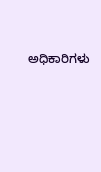ಅಧಿಕಾರಿಗಳು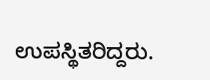ಉಪಸ್ಥಿತರಿದ್ದರು.